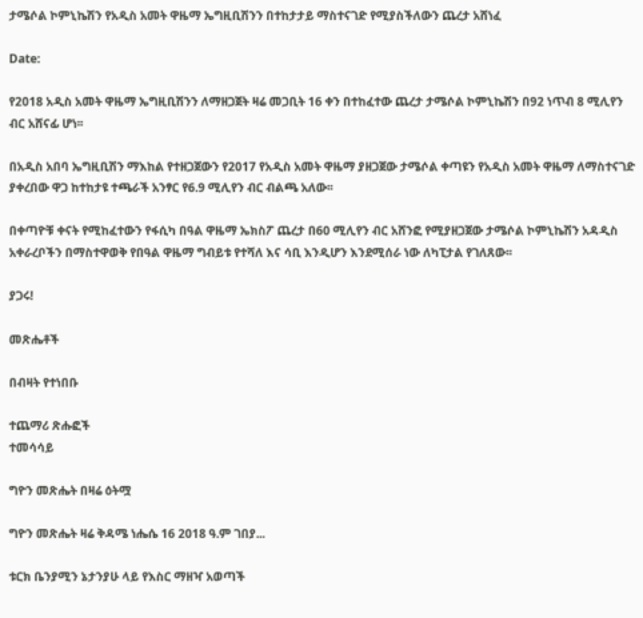ታሜሶል ኮምኒኬሽን የአዲስ አመት ዋዜማ ኤግዚቢሽንን በተከታታይ ማስተናገድ የሚያስችለውን ጨረታ አሸነፈ

Date:

የ2018 አዲስ አመት ዋዜማ ኤግዚቢሽንን ለማዘጋጀት ዛሬ መጋቢት 16 ቀን በተከፈተው ጨረታ ታሜሶል ኮምኒኬሽን በ92 ነጥብ 8 ሚሊየን ብር አሸናፊ ሆነ፡፡

በአዲስ አበባ ኤግዚቢሽን ማእከል የተዘጋጀውን የ2017 የአዲስ አመት ዋዜማ ያዘጋጀው ታሜሶል ቀጣዩን የአዲስ አመት ዋዜማ ለማስተናገድ ያቀረበው ዋጋ ከተከታዩ ተጫራች አንፃር የ6.9 ሚሊየን ብር ብልጫ አለው፡፡

በቀጣዮቹ ቀናት የሚከፈተውን የፋሲካ በዓል ዋዜማ ኤክስፖ ጨረታ በ60 ሚሊየን ብር አሸንፎ የሚያዘጋጀው ታሜሶል ኮምኒኬሽን አዳዲስ አቀራረቦችን በማስተዋወቅ የበዓል ዋዜማ ግብይቱ የተሻለ እና ሳቢ እንዲሆን እንደሚሰራ ነው ለካፒታል የገለጸው፡፡

ያጋሩ!

መጽሔቶች

በብዛት የተነበቡ

ተጨማሪ ጽሑፎች
ተመሳሳይ

ግዮን መጽሔት በዛሬ ዕትሟ

ግዮን መጽሔት ዛሬ ቅዳሜ ነሔሴ 16 2018 ዓ.ም ገበያ...

ቱርክ ቤንያሚን ኔታንያሁ ላይ የእስር ማዘዣ አወጣች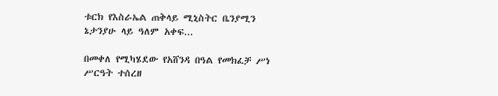ቱርክ የእስራኤል ጠቅላይ ሚኒስትር ቤንያሚን ኔታንያሁ ላይ ዓለም አቀፍ...

በመቀለ የሚካሄደው የአሸንዳ በዓል የመክፈቻ ሥነ ሥርዓት ተሰረዘ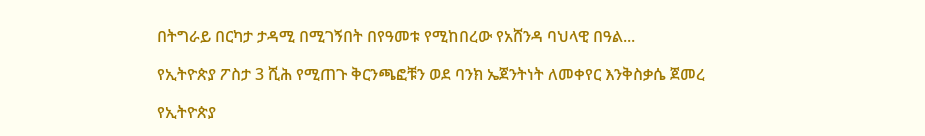በትግራይ በርካታ ታዳሚ በሚገኝበት በየዓመቱ የሚከበረው የአሸንዳ ባህላዊ በዓል...

የኢትዮጵያ ፖስታ 3 ሺሕ የሚጠጉ ቅርንጫፎቹን ወደ ባንክ ኤጀንትነት ለመቀየር እንቅስቃሴ ጀመረ

የኢትዮጵያ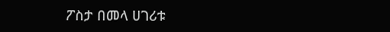ፖስታ በመላ ሀገሪቱ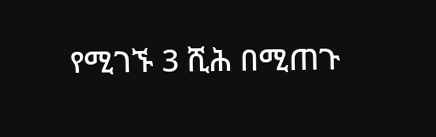የሚገኙ 3 ሺሕ በሚጠጉ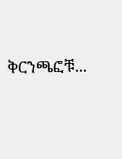ቅርንጫፎቹ...